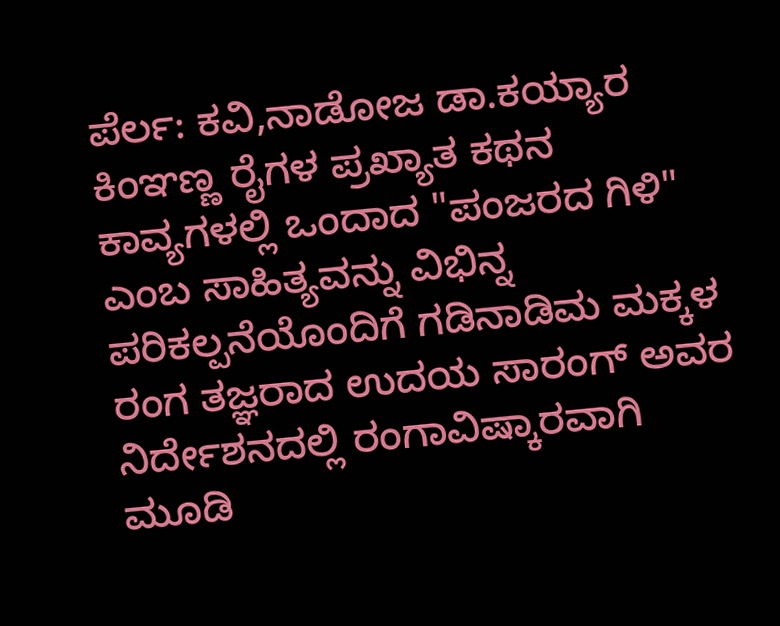ಪೆರ್ಲ: ಕವಿ,ನಾಡೋಜ ಡಾ.ಕಯ್ಯಾರ ಕಿಂಞಣ್ಣ ರೈಗಳ ಪ್ರಖ್ಯಾತ ಕಥನ ಕಾವ್ಯಗಳಲ್ಲಿ ಒಂದಾದ "ಪಂಜರದ ಗಿಳಿ" ಎಂಬ ಸಾಹಿತ್ಯವನ್ನು ವಿಭಿನ್ನ ಪರಿಕಲ್ಪನೆಯೊಂದಿಗೆ ಗಡಿನಾಡಿಮ ಮಕ್ಕಳ ರಂಗ ತಜ್ಞರಾದ ಉದಯ ಸಾರಂಗ್ ಅವರ ನಿರ್ದೇಶನದಲ್ಲಿ ರಂಗಾವಿಷ್ಕಾರವಾಗಿ ಮೂಡಿ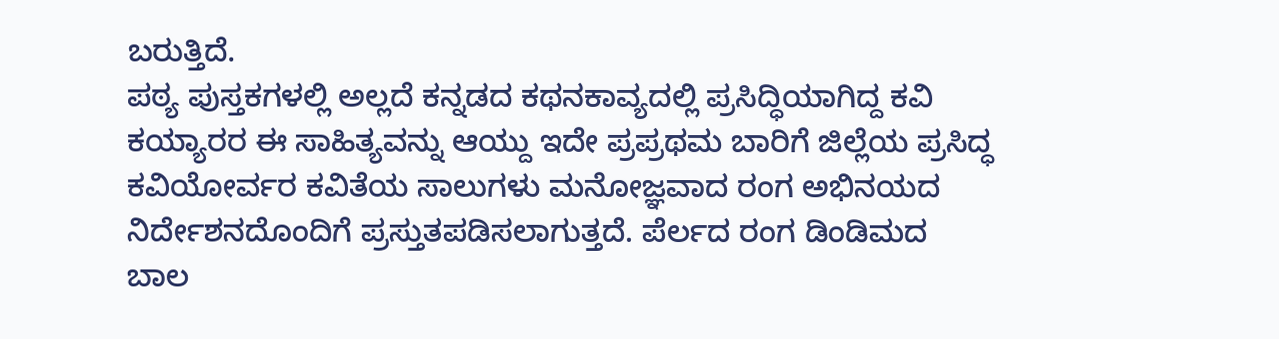ಬರುತ್ತಿದೆ.
ಪಠ್ಯ ಪುಸ್ತಕಗಳಲ್ಲಿ ಅಲ್ಲದೆ ಕನ್ನಡದ ಕಥನಕಾವ್ಯದಲ್ಲಿ ಪ್ರಸಿದ್ಧಿಯಾಗಿದ್ದ ಕವಿ ಕಯ್ಯಾರರ ಈ ಸಾಹಿತ್ಯವನ್ನು ಆಯ್ದು ಇದೇ ಪ್ರಪ್ರಥಮ ಬಾರಿಗೆ ಜಿಲ್ಲೆಯ ಪ್ರಸಿದ್ಧ ಕವಿಯೋರ್ವರ ಕವಿತೆಯ ಸಾಲುಗಳು ಮನೋಜ್ಞವಾದ ರಂಗ ಅಭಿನಯದ ನಿರ್ದೇಶನದೊಂದಿಗೆ ಪ್ರಸ್ತುತಪಡಿಸಲಾಗುತ್ತದೆ. ಪೆರ್ಲದ ರಂಗ ಡಿಂಡಿಮದ ಬಾಲ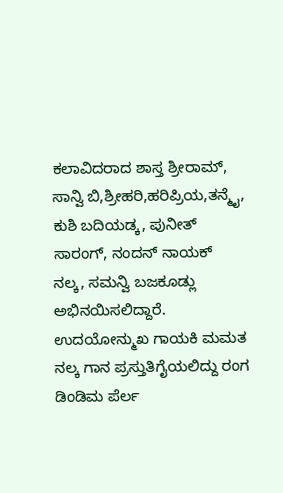ಕಲಾವಿದರಾದ ಶಾಸ್ತ ಶ್ರೀರಾಮ್, ಸಾನ್ವಿ ಬಿ,ಶ್ರೀಹರಿ,ಹರಿಪ್ರಿಯ,ತನ್ಮೈ, ಕುಶಿ ಬದಿಯಡ್ಕ, ಪುನೀತ್ ಸಾರಂಗ್, ನಂದನ್ ನಾಯಕ್ ನಲ್ಕ, ಸಮನ್ವಿ ಬಜಕೂಡ್ಲು ಅಭಿನಯಿಸಲಿದ್ದಾರೆ. ಉದಯೋನ್ಮುಖ ಗಾಯಕಿ ಮಮತ ನಲ್ಕ ಗಾನ ಪ್ರಸ್ತುತಿಗೈಯಲಿದ್ದು ರಂಗ ಡಿಂಡಿಮ ಪೆರ್ಲ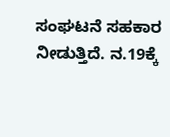ಸಂಘಟನೆ ಸಹಕಾರ ನೀಡುತ್ತಿದೆ. ನ.19ಕ್ಕೆ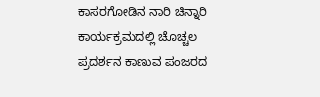ಕಾಸರಗೋಡಿನ ನಾರಿ ಚಿನ್ನಾರಿ ಕಾರ್ಯಕ್ರಮದಲ್ಲಿ ಚೊಚ್ಚಲ ಪ್ರದರ್ಶನ ಕಾಣುವ ಪಂಜರದ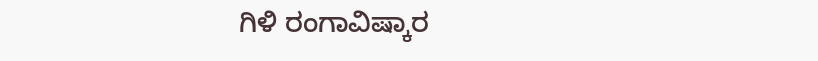ಗಿಳಿ ರಂಗಾವಿಷ್ಕಾರ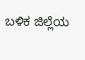ಬಳಿಕ ಜಿಲ್ಲೆಯ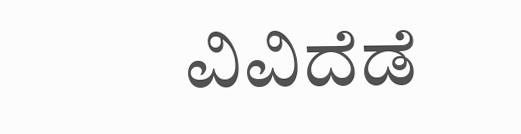ವಿವಿದೆಡೆ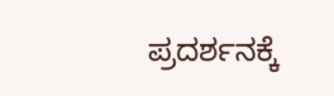ಪ್ರದರ್ಶನಕ್ಕೆ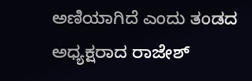ಅಣಿಯಾಗಿದೆ ಎಂದು ತಂಡದ ಅಧ್ಯಕ್ಷರಾದ ರಾಜೇಶ್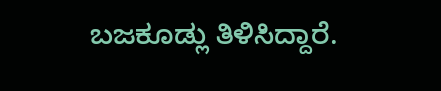ಬಜಕೂಡ್ಲು ತಿಳಿಸಿದ್ದಾರೆ.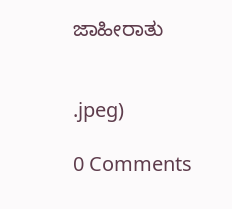ಜಾಹೀರಾತು


.jpeg)

0 Comments